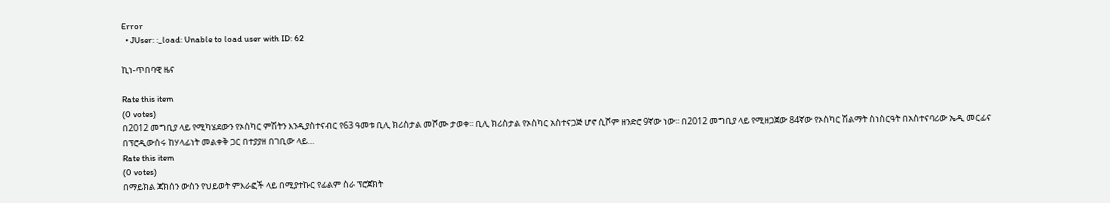Error
  • JUser: :_load: Unable to load user with ID: 62

ኪነ-ጥበባዊ ዜና

Rate this item
(0 votes)
በ2012 መግቢያ ላይ የሚካሄደውን የኦስካር ምሽትን እንዲያስተናብር የ63 ዓመቱ ቢሊ ክሪስታል መሾሙ ታወቀ፡፡ ቢሊ ክሪስታል የኦስካር አስተናጋጅ ሆኖ ሲሾም ዘንድሮ 9ኛው ነው፡፡ በ2012 መግቢያ ላይ የሚዘጋጀው 84ኛው የኦስካር ሽልማት ስነስርዓት በአስተናባሪው ኤዲ መርፊና በፕሮዲውሰሩ ከሃላፊነት መልቀቅ ጋር በተያያዘ በገቢው ላይ…
Rate this item
(0 votes)
በማይክል ጃክሰን ውስን የህይወት ምእራፎች ላይ በሚያተኩር የፊልም ስራ ፕሮጀክት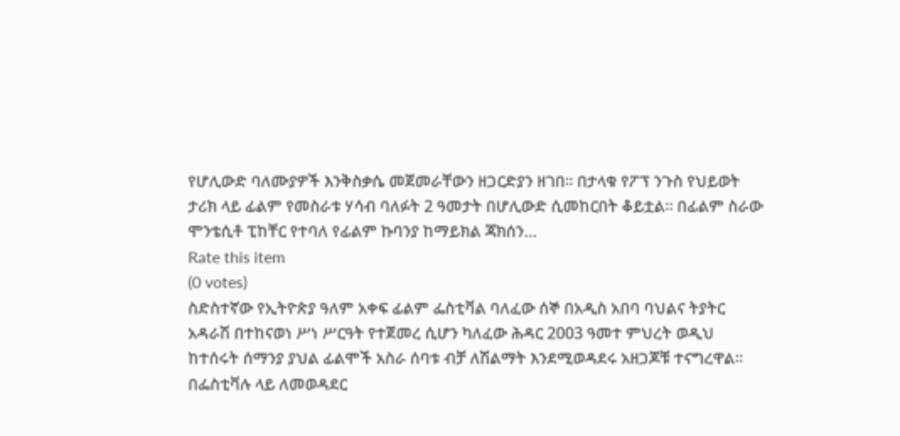የሆሊውድ ባለሙያዎች እንቅስቃሴ መጀመራቸውን ዘጋርድያን ዘገበ፡፡ በታላቁ የፖፕ ንጉስ የህይወት ታሪክ ላይ ፊልም የመስራቱ ሃሳብ ባለፉት 2 ዓመታት በሆሊውድ ሲመከርበት ቆይቷል፡፡ በፊልም ስራው ሞንቴሲቶ ፒከቸር የተባለ የፊልም ኩባንያ ከማይክል ጃክሰን…
Rate this item
(0 votes)
ስድስተኛው የኢትዮጵያ ዓለም አቀፍ ፊልም ፌስቲቫል ባለፈው ሰኞ በአዲስ አበባ ባህልና ትያትር አዳራሽ በተከናወነ ሥነ ሥርዓት የተጀመረ ሲሆን ካለፈው ሕዳር 2003 ዓመተ ምህረት ወዲህ ከተሰሩት ሰማንያ ያህል ፊልሞች አስራ ሰባቱ ብቻ ለሽልማት እንደሚወዳደሩ አዘጋጆቹ ተናግረዋል፡፡ በፌስቲቫሉ ላይ ለመወዳደር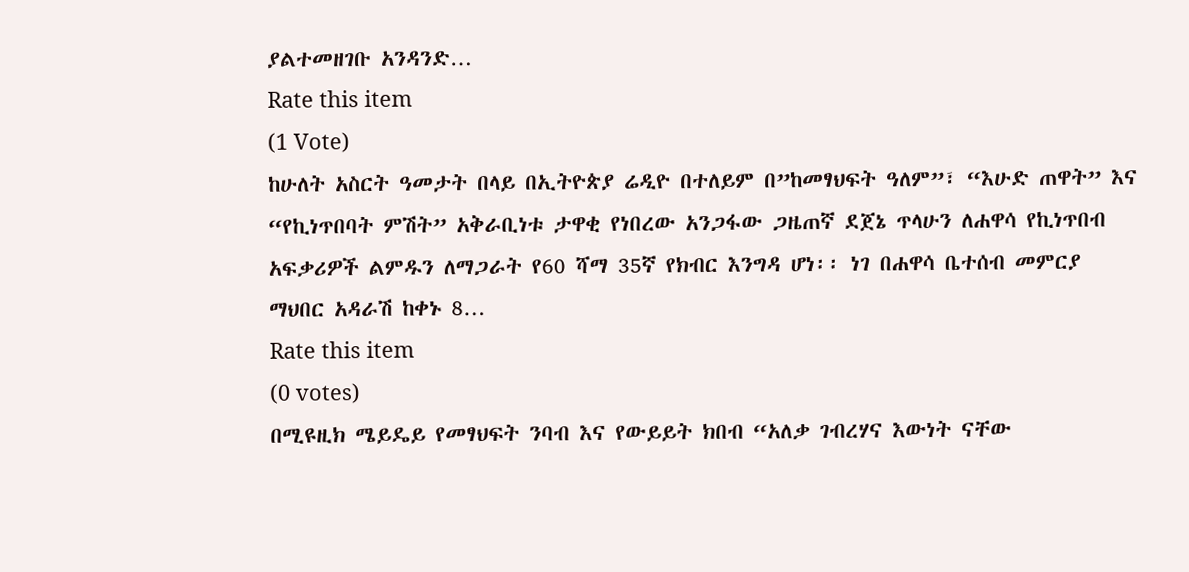ያልተመዘገቡ አንዳንድ…
Rate this item
(1 Vote)
ከሁለት አስርት ዓመታት በላይ በኢትዮጵያ ሬዲዮ በተለይም በ”ከመፃህፍት ዓለም”፣ “እሁድ ጠዋት” እና “የኪነጥበባት ምሽት” አቅራቢነቱ ታዋቂ የነበረው አንጋፋው ጋዜጠኛ ደጀኔ ጥላሁን ለሐዋሳ የኪነጥበብ አፍቃሪዎች ልምዱን ለማጋራት የ60 ሻማ 35ኛ የክብር እንግዳ ሆነ፡፡ ነገ በሐዋሳ ቤተሰብ መምርያ ማህበር አዳራሽ ከቀኑ 8…
Rate this item
(0 votes)
በሚዩዚክ ሜይዴይ የመፃህፍት ንባብ እና የውይይት ክበብ “አለቃ ገብረሃና እውነት ናቸው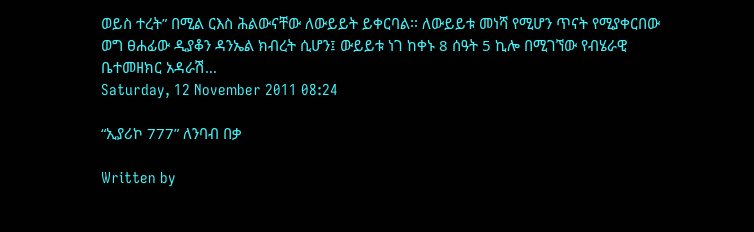ወይስ ተረት” በሚል ርእስ ሕልውናቸው ለውይይት ይቀርባል፡፡ ለውይይቱ መነሻ የሚሆን ጥናት የሚያቀርበው ወግ ፀሐፊው ዲያቆን ዳንኤል ክብረት ሲሆን፤ ውይይቱ ነገ ከቀኑ 8 ሰዓት 5 ኪሎ በሚገኘው የብሄራዊ ቤተመዘክር አዳራሽ…
Saturday, 12 November 2011 08:24

“ኢያሪኮ 777” ለንባብ በቃ

Written by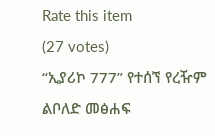Rate this item
(27 votes)
“ኢያሪኮ 777” የተሰኘ የረዥም ልቦለድ መፅሐፍ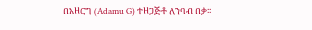በአዘርግ (Adamu G) ተዘጋጅቶ ለንባብ በቃ፡፡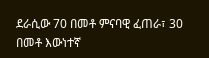ደራሲው 70 በመቶ ምናባዊ ፈጠራ፣ 30 በመቶ እውነተኛ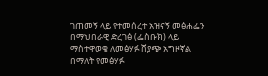ገጠመኝ ላይ የተመሰረተ አዝናኝ መፅሐፌን በማህበራዊ ድረገፅ (ፌስቡክ) ላይ ማስተዋወቄ ለመፅሃፉ ሸያጭ አግዞኛል በማለት የመፅሃፉ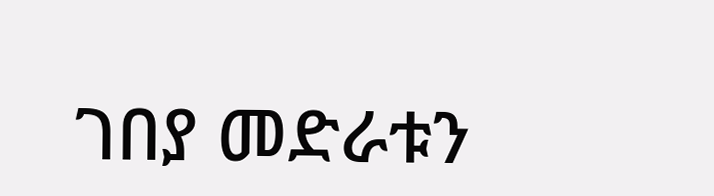ገበያ መድራቱን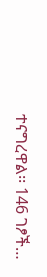ተናግረዋል፡፡ 146 ገፆች…